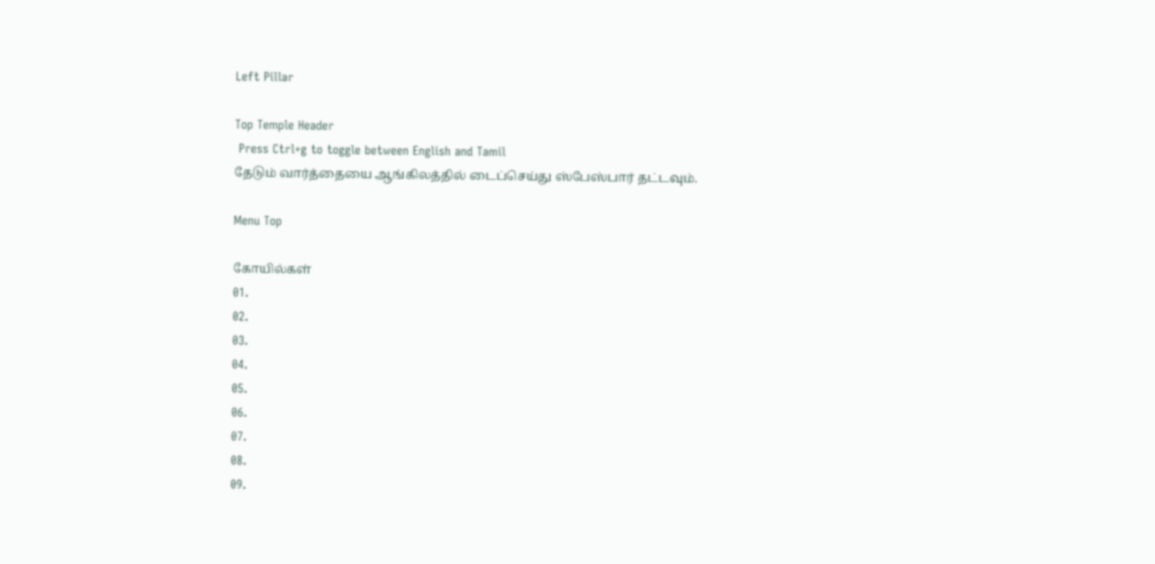Left Pillar

Top Temple Header
 Press Ctrl+g to toggle between English and Tamil
தேடும் வார்த்தையை ஆங்கிலத்தில் டைப்செய்து ஸ்பேஸ்பார் தட்டவும்.

Menu Top

கோயில்கள்
01.
02.
03.
04.
05.
06.
07.
08.
09.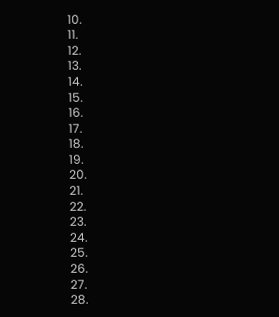10.
11.
12.
13.
14.
15.
16.
17.
18.
19.
20.
21.
22.
23.
24.
25.
26.
27.
28.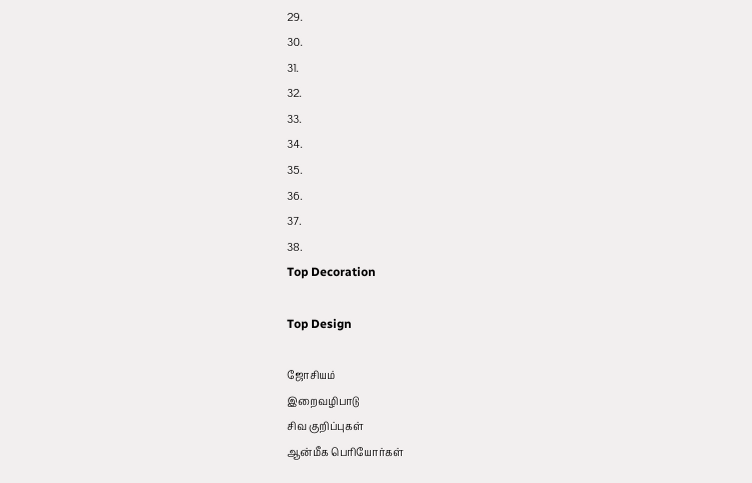29.
30.
31.
32.
33.
34.
35.
36.
37.
38.
Top Decoration

Top Design

ஜோசியம்
இறைவழிபாடு
சிவ குறிப்புகள்
ஆன்மீக பெரியோர்கள்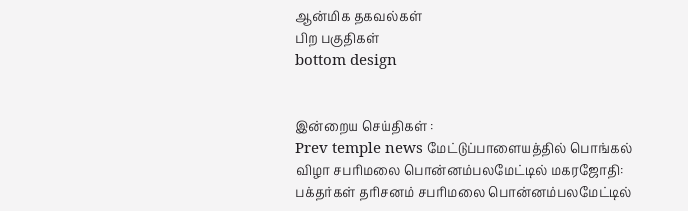ஆன்மிக தகவல்கள்
பிற பகுதிகள்
bottom design


இன்றைய செய்திகள் :
Prev temple news மேட்டுப்பாளையத்தில் பொங்கல் விழா சபரிமலை பொன்னம்பலமேட்டில் மகரஜோதி: பக்தர்கள் தரிசனம் சபரிமலை பொன்னம்பலமேட்டில்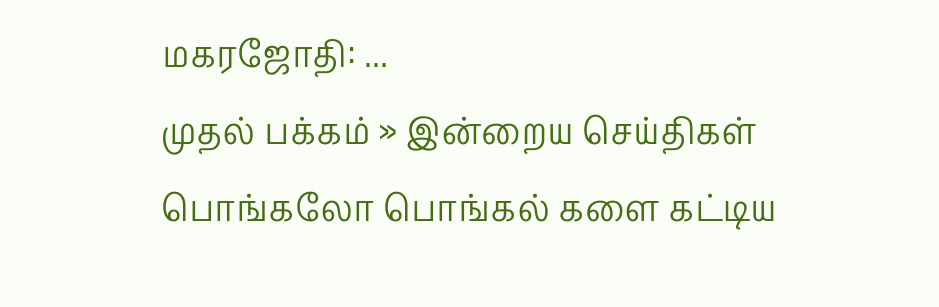மகரஜோதி: ...
முதல் பக்கம் » இன்றைய செய்திகள்
பொங்கலோ பொங்கல் களை கட்டிய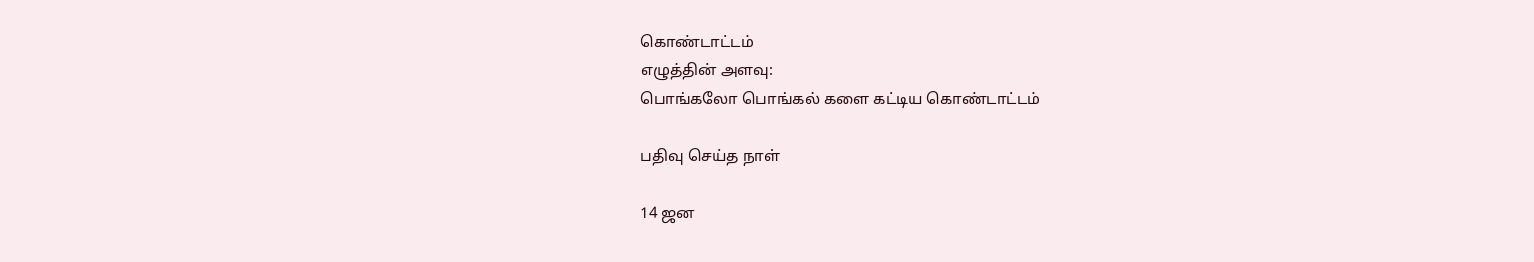கொண்டாட்டம்
எழுத்தின் அளவு:
பொங்கலோ பொங்கல் களை கட்டிய கொண்டாட்டம்

பதிவு செய்த நாள்

14 ஜன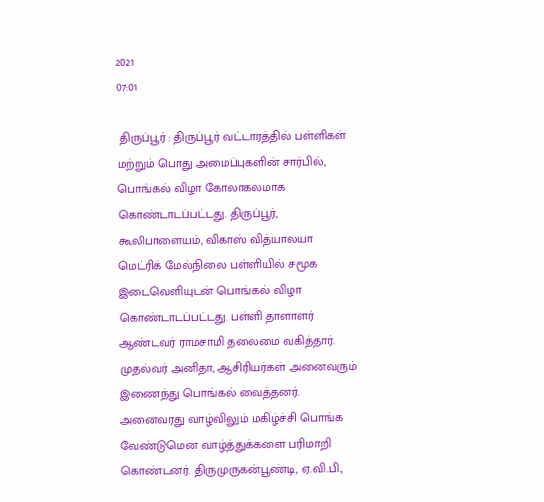2021
07:01

 திருப்பூர் : திருப்பூர் வட்டாரத்தில் பள்ளிகள் மற்றும் பொது அமைப்புகளின் சார்பில், பொங்கல் விழா கோலாகலமாக கொண்டாடப்பட்டது. திருப்பூர், கூலிபாளையம், விகாஸ் வித்யாலயா மெட்ரிக் மேல்நிலை பள்ளியில் சமூக இடைவெளியுடன் பொங்கல் விழா கொண்டாடப்பட்டது. பள்ளி தாளாளர் ஆண்டவர் ராமசாமி தலைமை வகித்தார். முதல்வர் அனிதா, ஆசிரியர்கள் அனைவரும் இணைந்து பொங்கல் வைத்தனர். அனைவரது வாழ்விலும் மகிழ்ச்சி பொங்க வேண்டுமென வாழ்த்துக்களை பரிமாறி கொண்டனர். திருமுருகன்பூண்டி, ஏ.வி.பி.,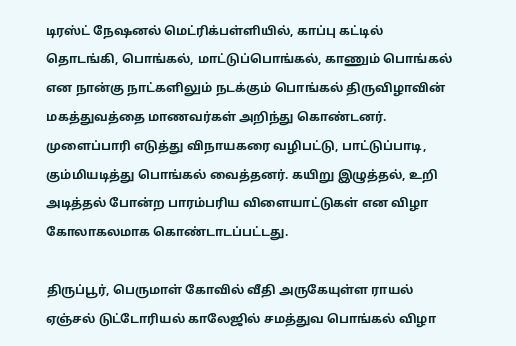டிரஸ்ட் நேஷனல் மெட்ரிக்பள்ளியில், காப்பு கட்டில் தொடங்கி, பொங்கல், மாட்டுப்பொங்கல், காணும் பொங்கல் என நான்கு நாட்களிலும் நடக்கும் பொங்கல் திருவிழாவின் மகத்துவத்தை மாணவர்கள் அறிந்து கொண்டனர். முளைப்பாரி எடுத்து விநாயகரை வழிபட்டு, பாட்டுப்பாடி, கும்மியடித்து பொங்கல் வைத்தனர். கயிறு இழுத்தல், உறி அடித்தல் போன்ற பாரம்பரிய விளையாட்டுகள் என விழா கோலாகலமாக கொண்டாடப்பட்டது.

திருப்பூர், பெருமாள் கோவில் வீதி அருகேயுள்ள ராயல் ஏஞ்சல் டுட்டோரியல் காலேஜில் சமத்துவ பொங்கல் விழா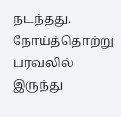நடந்தது. நோய்த்தொற்று பரவலில் இருந்து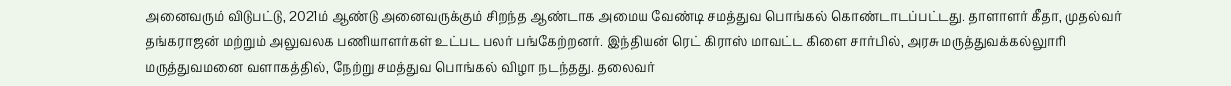அனைவரும் விடுபட்டு, 2021ம் ஆண்டு அனைவருக்கும் சிறந்த ஆண்டாக அமைய வேண்டி சமத்துவ பொங்கல் கொண்டாடப்பட்டது. தாளாளர் கீதா, முதல்வர் தங்கராஜன் மற்றும் அலுவலக பணியாளர்கள் உட்பட பலர் பங்கேற்றனர். இந்தியன் ரெட் கிராஸ் மாவட்ட கிளை சார்பில், அரசு மருத்துவக்கல்லுாரி மருத்துவமனை வளாகத்தில், நேற்று சமத்துவ பொங்கல் விழா நடந்தது. தலைவர்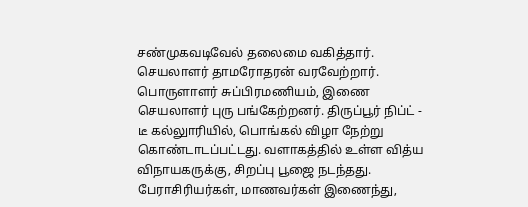சண்முகவடிவேல் தலைமை வகித்தார். செயலாளர் தாமரோதரன் வரவேற்றார். பொருளாளர் சுப்பிரமணியம், இணை செயலாளர் புரு பங்கேற்றனர். திருப்பூர் நிப்ட் - டீ கல்லுாரியில், பொங்கல் விழா நேற்று கொண்டாடப்பட்டது. வளாகத்தில் உள்ள வித்ய விநாயகருக்கு, சிறப்பு பூஜை நடந்தது. பேராசிரியர்கள், மாணவர்கள் இணைந்து,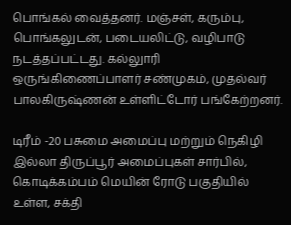பொங்கல் வைத்தனர். மஞ்சள், கரும்பு, பொங்கலுடன், படையலிட்டு, வழிபாடு நடத்தப்பட்டது. கல்லுாரி ஒருங்கிணைப்பாளர் சண்முகம், முதல்வர் பாலகிருஷ்ணன் உள்ளிட்டோர் பங்கேற்றனர்.

டிரீம் -20 பசுமை அமைப்பு மற்றும் நெகிழி இல்லா திருப்பூர் அமைப்புகள் சார்பில், கொடிக்கம்பம் மெயின் ரோடு பகுதியில் உள்ள, சக்தி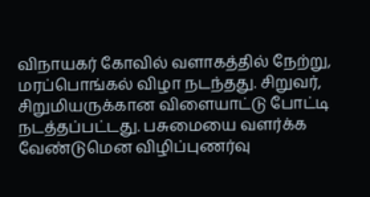விநாயகர் கோவில் வளாகத்தில் நேற்று, மரப்பொங்கல் விழா நடந்தது. சிறுவர், சிறுமியருக்கான விளையாட்டு போட்டி நடத்தப்பட்டது. பசுமையை வளர்க்க வேண்டுமென விழிப்புணர்வு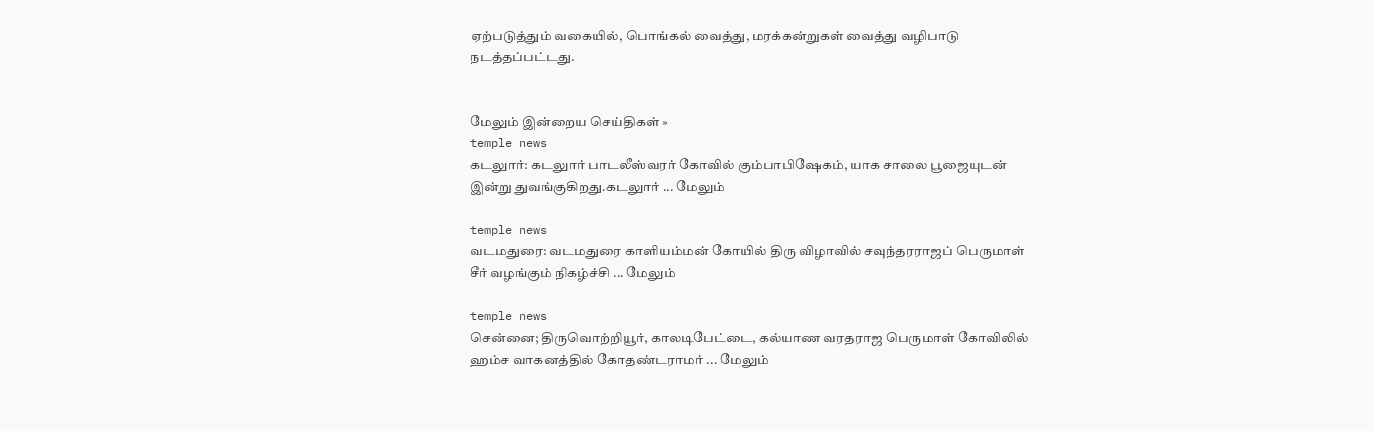ஏற்படுத்தும் வகையில், பொங்கல் வைத்து, மரக்கன்றுகள் வைத்து வழிபாடு நடத்தப்பட்டது.


மேலும் இன்றைய செய்திகள் »
temple news
கடலுார்: கடலுார் பாடலீஸ்வரர் கோவில் கும்பாபிஷேகம், யாக சாலை பூஜையுடன் இன்று துவங்குகிறது.கடலுார் ... மேலும்

temple news
வடமதுரை: வடமதுரை காளியம்மன் கோயில் திரு விழாவில் சவுந்தரராஜப் பெருமாள் சீர் வழங்கும் நிகழ்ச்சி ... மேலும்

temple news
சென்னை; திருவொற்றியூர், காலடிபேட்டை, கல்யாண வரதராஜ பெருமாள் கோவிலில் ஹம்ச வாகனத்தில் கோதண்டராமர் ... மேலும்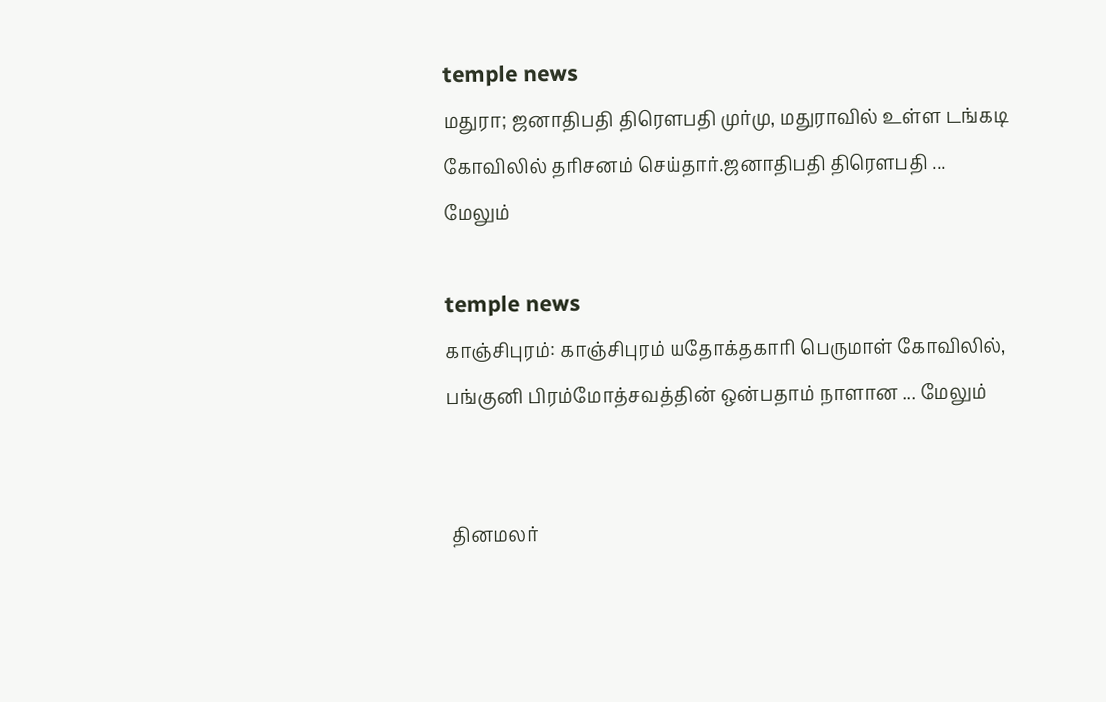temple news
மதுரா; ஜனாதிபதி திரௌபதி முர்மு, மதுராவில் உள்ள டங்கடி கோவிலில் தரிசனம் செய்தார்.ஜனாதிபதி திரௌபதி ... மேலும்

temple news
காஞ்சிபுரம்: காஞ்சிபுரம் யதோக்தகாரி பெருமாள் கோவிலில், பங்குனி பிரம்மோத்சவத்தின் ஒன்பதாம் நாளான ... மேலும்


 தினமலர்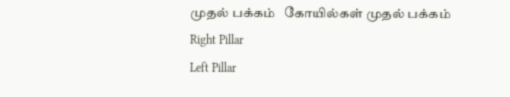முதல் பக்கம்   கோயில்கள் முதல் பக்கம்
Right Pillar
Left Pillar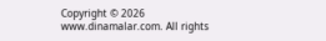Copyright © 2026 www.dinamalar.com. All rights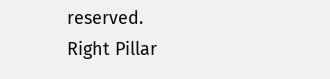reserved.
Right Pillar